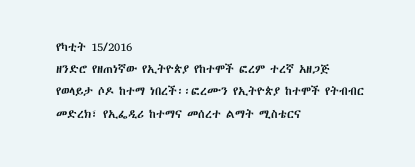የካቲት 15/2016
ዘንድሮ የዘጠነኛው የኢትዮጵያ የከተሞች ፎረም ተረኛ አዘጋጅ የወላይታ ሶዶ ከተማ ነበረች፡፡ፎረሙን የኢትዮጵያ ከተሞች የትብብር መድረክ፣ የኢፌዲሪ ከተማና መሰረተ ልማት ሚስቴርና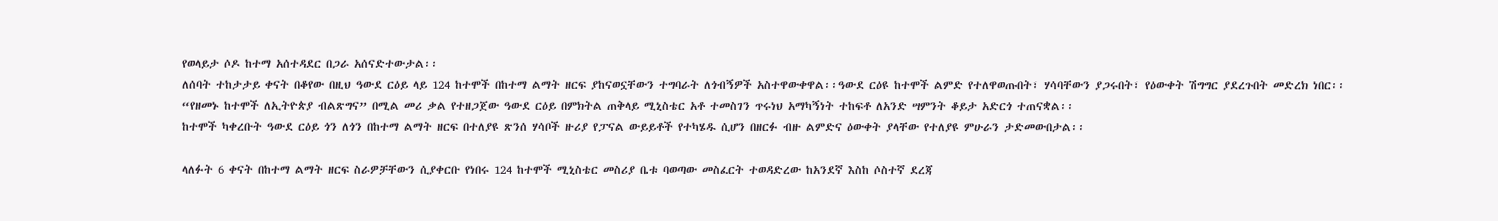የወላይታ ሶዶ ከተማ አሰተዳደር በጋራ አሰናድተውታል፡፡
ለሰባት ተከታታይ ቀናት በቆየው በዚህ ዓውደ ርዕይ ላይ 124 ከተሞች በከተማ ልማት ዘርፍ ያከናወኗቸውን ተግባራት ለጎብኝዎች አስተዋውቀዋል፡፡ዓውደ ርዕዩ ከተሞች ልምድ የተለዋወጡበት፣ ሃሳባቸውን ያጋሩበት፣ የዕውቀት ሽግግር ያደረጉበት መድረክ ነበር፡፡
“የዘመኑ ከተሞች ለኢትዮጵያ ብልጽግና” በሚል መሪ ቃል የተዘጋጀው ዓውደ ርዕይ በምክትል ጠቅላይ ሚኒስቴር አቶ ተመስገን ጥሩነህ አማካኝነት ተከፍቶ ለአንድ ሣምንት ቆይታ አድርጎ ተጠናቋል፡፡
ከተሞች ካቀረቡት ዓውደ ርዕይ ጎን ለጎን በከተማ ልማት ዘርፍ በተለያዩ ጽንሰ ሃሳቦች ዙሪያ የፓናል ውይይቶች የተካሄዱ ሲሆን በዘርፉ ብዙ ልምድና ዕውቀት ያላቸው የተለያዩ ምሁራን ታድመውበታል፡፡

ላለፉት 6 ቀናት በከተማ ልማት ዘርፍ ስራዎቻቸውን ሲያቀርቡ የነበሩ 124 ከተሞች ሚኒስቴር መስሪያ ቤቱ ባወጣው መስፈርት ተወዳድረው ከአንደኛ እስከ ሶስተኛ ደረጃ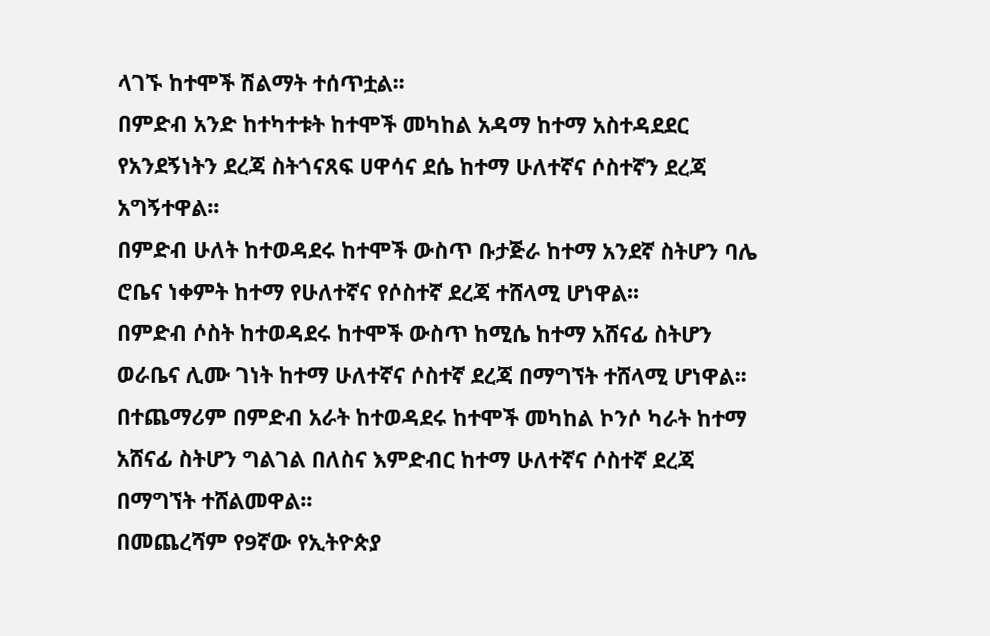ላገኙ ከተሞች ሽልማት ተሰጥቷል፡፡
በምድብ አንድ ከተካተቱት ከተሞች መካከል አዳማ ከተማ አስተዳደደር የአንደኝነትን ደረጃ ስትጎናጸፍ ሀዋሳና ደሴ ከተማ ሁለተኛና ሶስተኛን ደረጃ አግኝተዋል፡፡
በምድብ ሁለት ከተወዳደሩ ከተሞች ውስጥ ቡታጅራ ከተማ አንደኛ ስትሆን ባሌ ሮቤና ነቀምት ከተማ የሁለተኛና የሶስተኛ ደረጃ ተሸላሚ ሆነዋል፡፡
በምድብ ሶስት ከተወዳደሩ ከተሞች ውስጥ ከሚሴ ከተማ አሸናፊ ስትሆን ወራቤና ሊሙ ገነት ከተማ ሁለተኛና ሶስተኛ ደረጃ በማግኘት ተሸላሚ ሆነዋል፡፡
በተጨማሪም በምድብ አራት ከተወዳደሩ ከተሞች መካከል ኮንሶ ካራት ከተማ አሸናፊ ስትሆን ግልገል በለስና እምድብር ከተማ ሁለተኛና ሶስተኛ ደረጃ በማግኘት ተሸልመዋል፡፡
በመጨረሻም የ9ኛው የኢትዮጵያ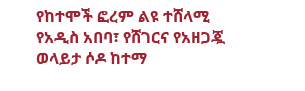የከተሞች ፎረም ልዩ ተሸላሚ የአዲስ አበባ፣ የሸገርና የአዘጋጇ ወላይታ ሶዶ ከተማ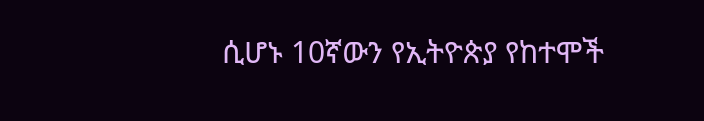ሲሆኑ 10ኛውን የኢትዮጵያ የከተሞች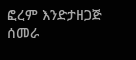ፎረም እንድታዘጋጅ ሰመራ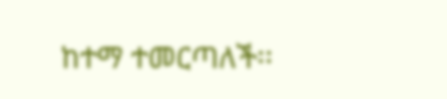ከተማ ተመርጣለች፡፡